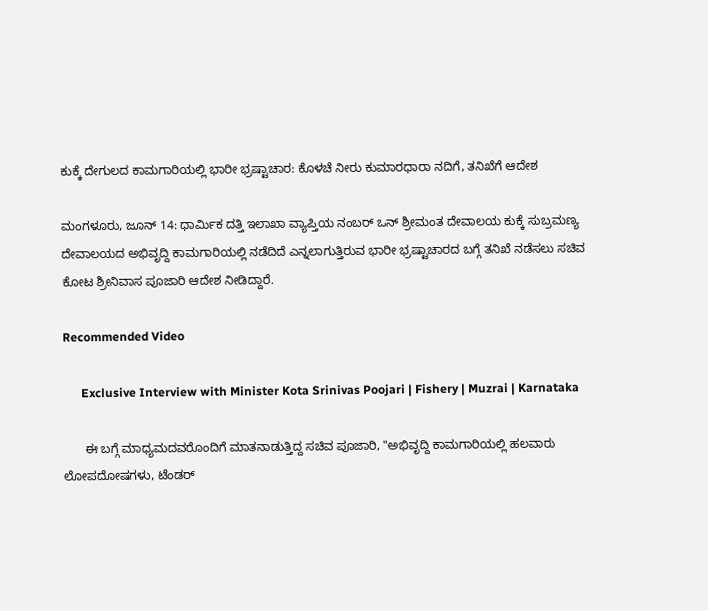ಕುಕ್ಕೆ ದೇಗುಲದ ಕಾಮಗಾರಿಯಲ್ಲಿ ಭಾರೀ ಭ್ರಷ್ಟಾಚಾರ: ಕೊಳಚೆ ನೀರು ಕುಮಾರಧಾರಾ ನದಿಗೆ, ತನಿಖೆಗೆ ಆದೇಶ

ಮಂಗಳೂರು, ಜೂನ್ 14: ಧಾರ್ಮಿಕ ದತ್ತಿ ಇಲಾಖಾ ವ್ಯಾಪ್ತಿಯ ನಂಬರ್ ಒನ್ ಶ್ರೀಮಂತ ದೇವಾಲಯ ಕುಕ್ಕೆ ಸುಬ್ರಮಣ್ಯ ದೇವಾಲಯದ ಅಭಿವೃದ್ದಿ ಕಾಮಗಾರಿಯಲ್ಲಿ ನಡೆದಿದೆ ಎನ್ನಲಾಗುತ್ತಿರುವ ಭಾರೀ ಭ್ರಷ್ಟಾಚಾರದ ಬಗ್ಗೆ ತನಿಖೆ ನಡೆಸಲು ಸಚಿವ ಕೋಟ ಶ್ರೀನಿವಾಸ ಪೂಜಾರಿ ಆದೇಶ ನೀಡಿದ್ದಾರೆ.

Recommended Video

      Exclusive Interview with Minister Kota Srinivas Poojari | Fishery | Muzrai | Karnataka

      ಈ ಬಗ್ಗೆ ಮಾಧ್ಯಮದವರೊಂದಿಗೆ ಮಾತನಾಡುತ್ತಿದ್ದ ಸಚಿವ ಪೂಜಾರಿ, "ಅಭಿವೃದ್ದಿ ಕಾಮಗಾರಿಯಲ್ಲಿ ಹಲವಾರು ಲೋಪದೋಷಗಳು, ಟೆಂಡರ್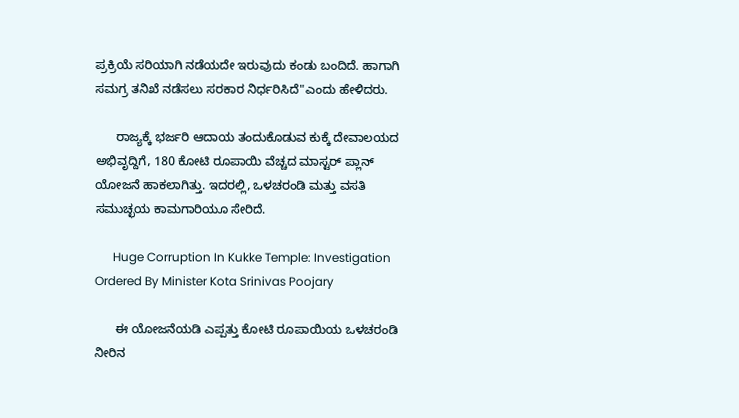ಪ್ರಕ್ರಿಯೆ ಸರಿಯಾಗಿ ನಡೆಯದೇ ಇರುವುದು ಕಂಡು ಬಂದಿದೆ. ಹಾಗಾಗಿ ಸಮಗ್ರ ತನಿಖೆ ನಡೆಸಲು ಸರಕಾರ ನಿರ್ಧರಿಸಿದೆ"ಎಂದು ಹೇಳಿದರು.

      ರಾಜ್ಯಕ್ಕೆ ಭರ್ಜರಿ ಆದಾಯ ತಂದುಕೊಡುವ ಕುಕ್ಕೆ ದೇವಾಲಯದ ಅಭಿವೃದ್ದಿಗೆ, 180 ಕೋಟಿ ರೂಪಾಯಿ ವೆಚ್ಚದ ಮಾಸ್ಟರ್ ಪ್ಲಾನ್ ಯೋಜನೆ ಹಾಕಲಾಗಿತ್ತು. ಇದರಲ್ಲಿ, ಒಳಚರಂಡಿ ಮತ್ತು ವಸತಿ ಸಮುಚ್ಛಯ ಕಾಮಗಾರಿಯೂ ಸೇರಿದೆ.

      Huge Corruption In Kukke Temple: Investigation Ordered By Minister Kota Srinivas Poojary

      ಈ ಯೋಜನೆಯಡಿ ಎಪ್ಪತ್ತು ಕೋಟಿ ರೂಪಾಯಿಯ ಒಳಚರಂಡಿ ನೀರಿನ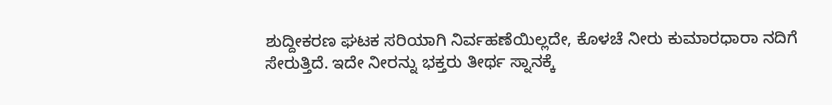ಶುದ್ದೀಕರಣ ಘಟಕ ಸರಿಯಾಗಿ ನಿರ್ವಹಣೆಯಿಲ್ಲದೇ, ಕೊಳಚೆ ನೀರು ಕುಮಾರಧಾರಾ ನದಿಗೆ ಸೇರುತ್ತಿದೆ. ಇದೇ ನೀರನ್ನು ಭಕ್ತರು ತೀರ್ಥ ಸ್ನಾನಕ್ಕೆ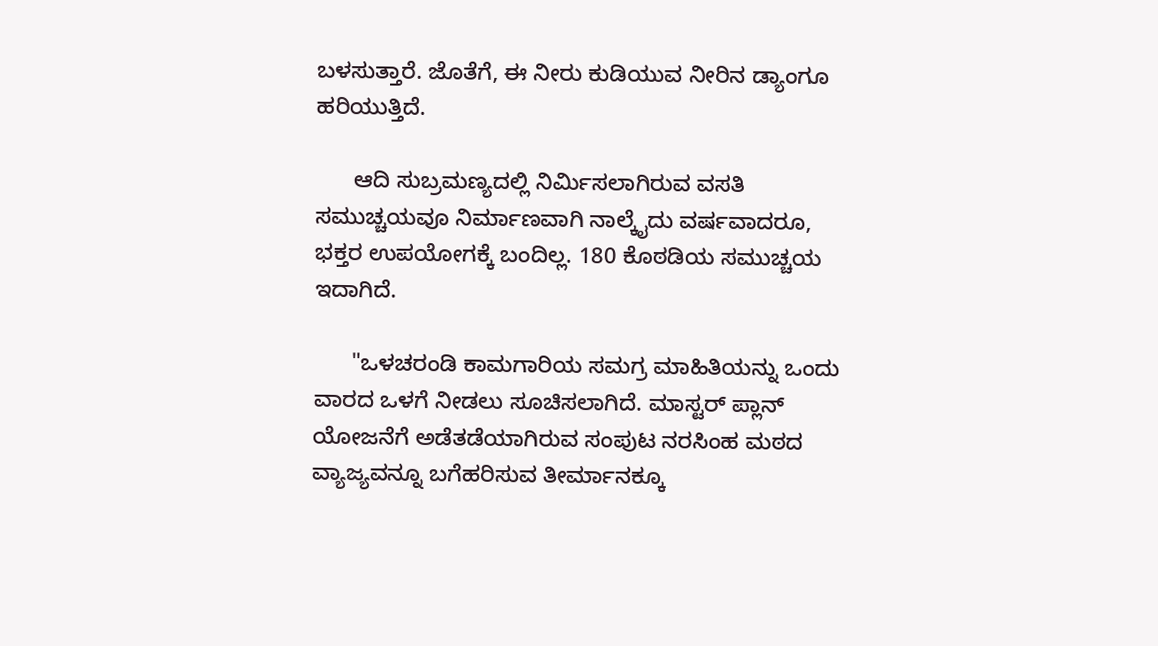ಬಳಸುತ್ತಾರೆ. ಜೊತೆಗೆ, ಈ ನೀರು ಕುಡಿಯುವ ನೀರಿನ ಡ್ಯಾಂಗೂ ಹರಿಯುತ್ತಿದೆ.

      ಆದಿ ಸುಬ್ರಮಣ್ಯದಲ್ಲಿ ನಿರ್ಮಿಸಲಾಗಿರುವ ವಸತಿ ಸಮುಚ್ಚಯವೂ ನಿರ್ಮಾಣವಾಗಿ ನಾಲ್ಕೈದು ವರ್ಷವಾದರೂ, ಭಕ್ತರ ಉಪಯೋಗಕ್ಕೆ ಬಂದಿಲ್ಲ. 180 ಕೊಠಡಿಯ ಸಮುಚ್ಚಯ ಇದಾಗಿದೆ.

      "ಒಳಚರಂಡಿ ಕಾಮಗಾರಿಯ ಸಮಗ್ರ ಮಾಹಿತಿಯನ್ನು ಒಂದು ವಾರದ ಒಳಗೆ ನೀಡಲು ಸೂಚಿಸಲಾಗಿದೆ. ಮಾಸ್ಟರ್ ಪ್ಲಾನ್ ಯೋಜನೆಗೆ ಅಡೆತಡೆಯಾಗಿರುವ ಸಂಪುಟ ನರಸಿಂಹ ಮಠದ ವ್ಯಾಜ್ಯವನ್ನೂ ಬಗೆಹರಿಸುವ ತೀರ್ಮಾನಕ್ಕೂ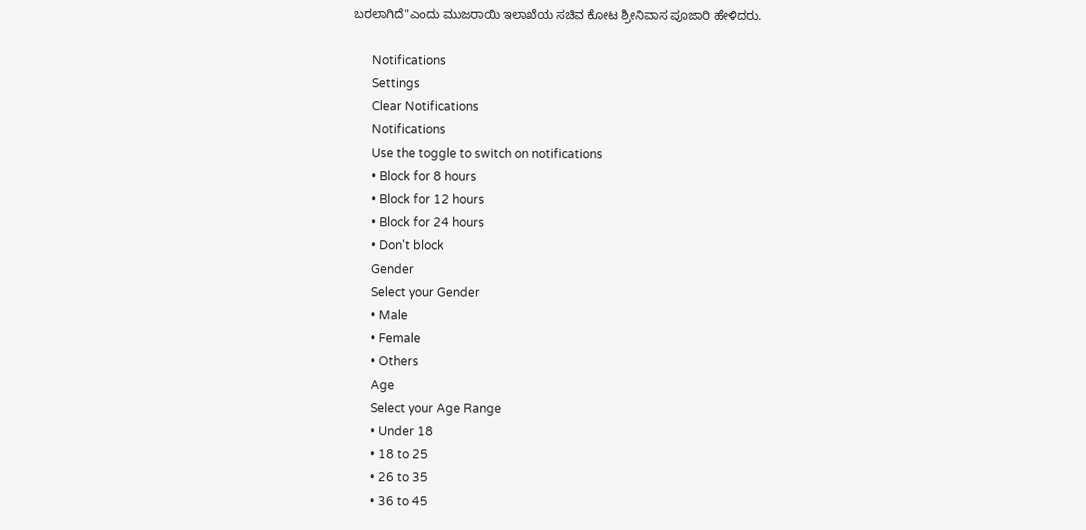ಬರಲಾಗಿದೆ"ಎಂದು ಮುಜರಾಯಿ ಇಲಾಖೆಯ ಸಚಿವ ಕೋಟ ಶ್ರೀನಿವಾಸ ಪೂಜಾರಿ ಹೇಳಿದರು.

      Notifications
      Settings
      Clear Notifications
      Notifications
      Use the toggle to switch on notifications
      • Block for 8 hours
      • Block for 12 hours
      • Block for 24 hours
      • Don't block
      Gender
      Select your Gender
      • Male
      • Female
      • Others
      Age
      Select your Age Range
      • Under 18
      • 18 to 25
      • 26 to 35
      • 36 to 45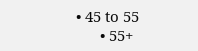• 45 to 55
      • 55+